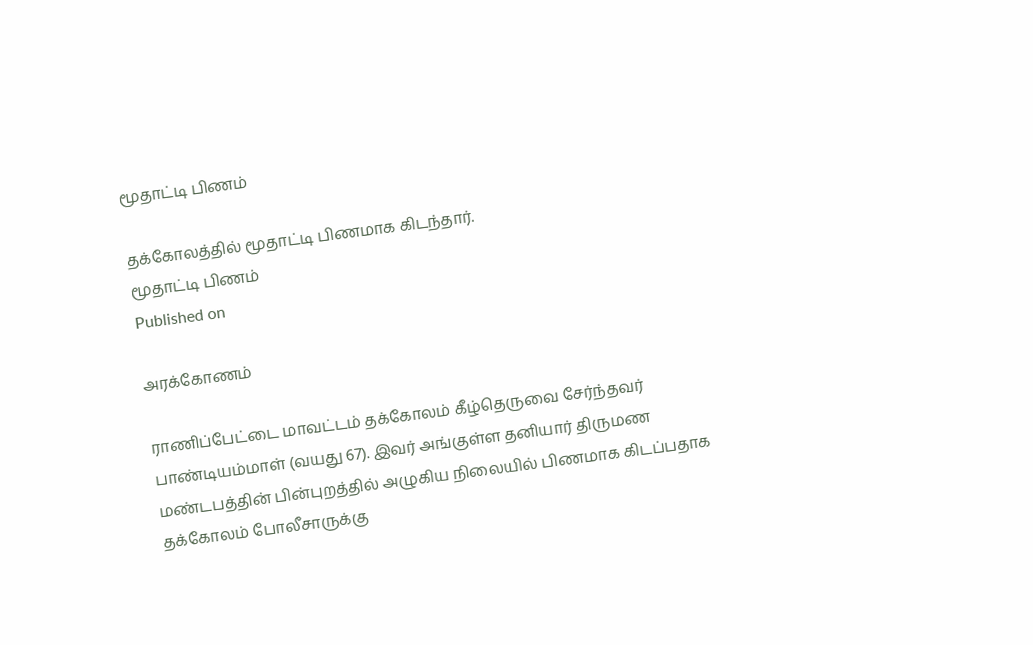மூதாட்டி பிணம்

தக்கோலத்தில் மூதாட்டி பிணமாக கிடந்தார்.
மூதாட்டி பிணம்
Published on

அரக்கோணம்

ராணிப்பேட்டை மாவட்டம் தக்கோலம் கீழ்தெருவை சேர்ந்தவர் பாண்டியம்மாள் (வயது 67). இவர் அங்குள்ள தனியார் திருமண மண்டபத்தின் பின்புறத்தில் அழுகிய நிலையில் பிணமாக கிடப்பதாக தக்கோலம் போலீசாருக்கு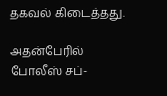தகவல் கிடைத்தது.

அதன்பேரில் போலீஸ் சப்-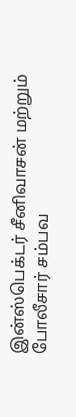இன்ஸ்பெக்டர் சீனிவாசன் மற்றும் போலீசார் சம்பவ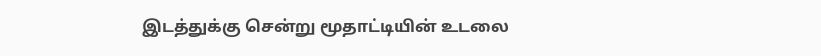இடத்துக்கு சென்று மூதாட்டியின் உடலை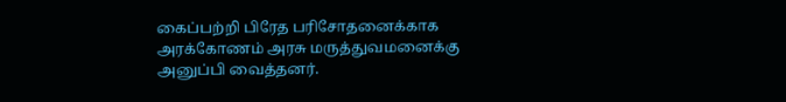கைப்பற்றி பிரேத பரிசோதனைக்காக அரக்கோணம் அரசு மருத்துவமனைக்கு அனுப்பி வைத்தனர்.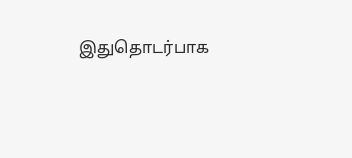இதுதொடர்பாக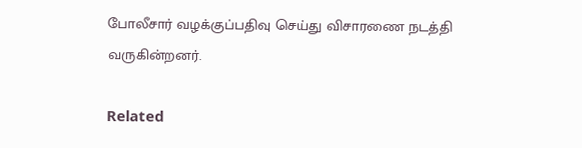போலீசார் வழக்குப்பதிவு செய்து விசாரணை நடத்தி வருகின்றனர்.

Related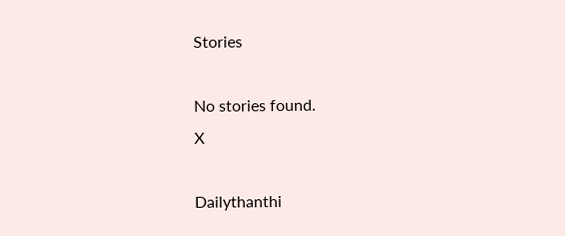Stories

No stories found.
X

Dailythanthi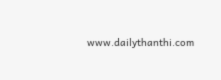www.dailythanthi.com